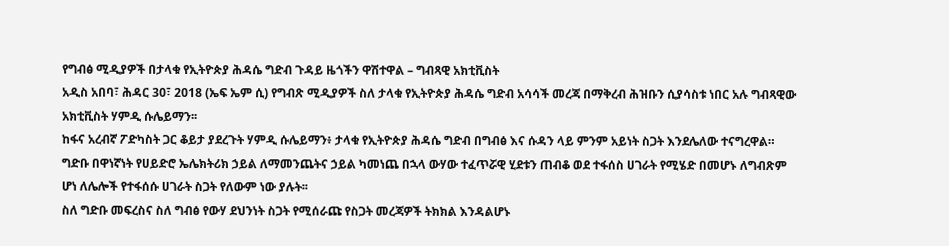የግብፅ ሚዲያዎች በታላቁ የኢትዮጵያ ሕዳሴ ግድብ ጉዳይ ዜጎችን ዋሽተዋል – ግብጻዊ አክቲቪስት
አዲስ አበባ፣ ሕዳር 30፣ 2018 (ኤፍ ኤም ሲ) የግብጽ ሚዲያዎች ስለ ታላቁ የኢትዮጵያ ሕዳሴ ግድብ አሳሳች መረጃ በማቅረብ ሕዝቡን ሲያሳስቱ ነበር አሉ ግብጻዊው አክቲቪስት ሃምዲ ሱሌይማን፡፡
ከፋና አረብኛ ፖድካስት ጋር ቆይታ ያደረጉት ሃምዲ ሱሌይማን፥ ታላቁ የኢትዮጵያ ሕዳሴ ግድብ በግብፅ እና ሱዳን ላይ ምንም አይነት ስጋት እንደሌለው ተናግረዋል።
ግድቡ በዋነኛነት የሀይድሮ ኤሌክትሪክ ኃይል ለማመንጨትና ኃይል ካመነጨ በኋላ ውሃው ተፈጥሯዊ ሂደቱን ጠብቆ ወደ ተፋሰስ ሀገራት የሚሄድ በመሆኑ ለግብጽም ሆነ ለሌሎች የተፋሰሱ ሀገራት ስጋት የለውም ነው ያሉት፡፡
ስለ ግድቡ መፍረስና ስለ ግብፅ የውሃ ደህንነት ስጋት የሚሰራጩ የስጋት መረጃዎች ትክክል እንዳልሆኑ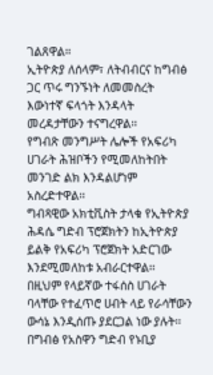ገልጸዋል።
ኢትዮጵያ ለሰላም፣ ለትብብርና ከግብፅ ጋር ጥሩ ግንኙነት ለመመስረት እውነተኛ ፍላጎት እንዳላት መረዳታቸውን ተናግረዋል፡፡
የግብጽ መንግሥት ሌሎች የአፍሪካ ሀገራት ሕዝቦችን የሚመለከትበት መንገድ ልክ እንዳልሆነም አስረድተዋል፡፡
ግብጻዊው አክቲቪስት ታላቁ የኢትዮጵያ ሕዳሴ ግድብ ፕሮጀክትን ከኢትዮጵያ ይልቅ የአፍሪካ ፕሮጀክት አድርገው እንደሚመለከቱ አብራርተዋል፡፡
በዚህም የላይኛው ተፋሰስ ሀገራት ባላቸው የተፈጥሮ ሀብት ላይ የራሳቸውን ውሳኔ እንዲሰጡ ያደርጋል ነው ያሉት፡፡
በግብፅ የአስዋን ግድብ የኑቢያ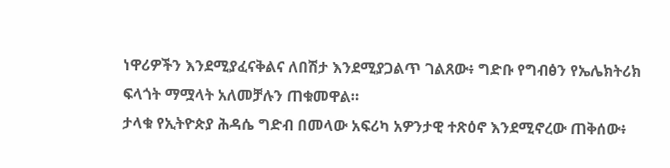ነዋሪዎችን እንደሚያፈናቅልና ለበሽታ እንደሚያጋልጥ ገልጸው፥ ግድቡ የግብፅን የኤሌክትሪክ ፍላጎት ማሟላት አለመቻሉን ጠቁመዋል።
ታላቁ የኢትዮጵያ ሕዳሴ ግድብ በመላው አፍሪካ አዎንታዊ ተጽዕኖ እንደሚኖረው ጠቅሰው፥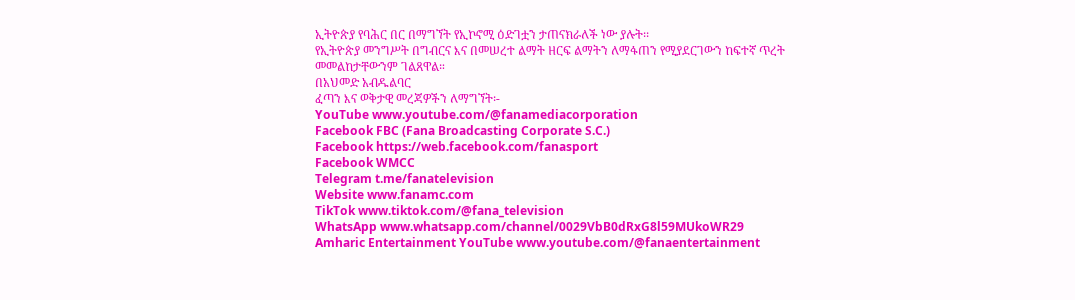ኢትዮጵያ የባሕር በር በማግኘት የኢኮኖሚ ዕድገቷን ታጠናክራለች ነው ያሉት፡፡
የኢትዮጵያ መንግሥት በግብርና እና በመሠረተ ልማት ዘርፍ ልማትን ለማፋጠን የሚያደርገውን ከፍተኛ ጥረት መመልከታቸውንም ገልጸዋል።
በአህመድ አብዱልባር
ፈጣን እና ወቅታዊ መረጃዎችን ለማግኘት፡-
YouTube www.youtube.com/@fanamediacorporation
Facebook FBC (Fana Broadcasting Corporate S.C.)
Facebook https://web.facebook.com/fanasport
Facebook WMCC
Telegram t.me/fanatelevision
Website www.fanamc.com
TikTok www.tiktok.com/@fana_television
WhatsApp www.whatsapp.com/channel/0029VbB0dRxG8l59MUkoWR29
Amharic Entertainment YouTube www.youtube.com/@fanaentertainment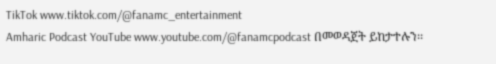TikTok www.tiktok.com/@fanamc_entertainment
Amharic Podcast YouTube www.youtube.com/@fanamcpodcast በመወዳጀት ይከታተሉን፡፡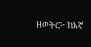ዘወትር፦ ከእኛ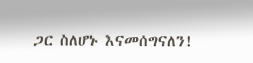ጋር ስለሆኑ እናመሰግናለን!